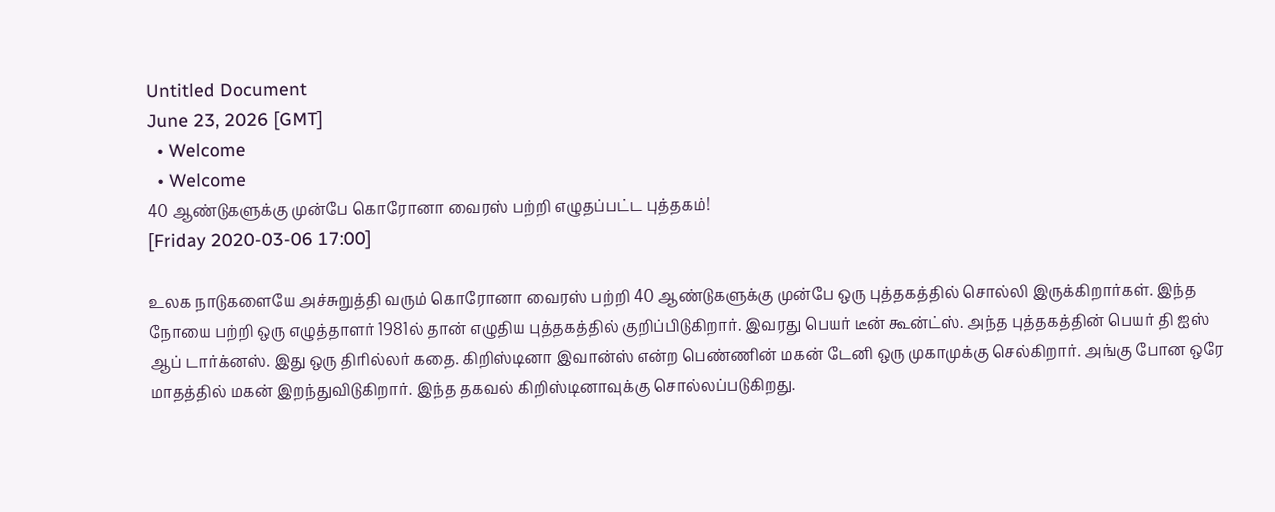Untitled Document
June 23, 2026 [GMT]
  • Welcome
  • Welcome
40 ஆண்டுகளுக்கு முன்பே கொரோனா வைரஸ் பற்றி எழுதப்பட்ட புத்தகம்!
[Friday 2020-03-06 17:00]

உலக நாடுகளையே அச்சுறுத்தி வரும் கொரோனா வைரஸ் பற்றி 40 ஆண்டுகளுக்கு முன்பே ஒரு புத்தகத்தில் சொல்லி இருக்கிறார்கள். இந்த நோயை பற்றி ஒரு எழுத்தாளர் 1981ல் தான் எழுதிய புத்தகத்தில் குறிப்பிடுகிறார். இவரது பெயர் டீன் கூன்ட்ஸ். அந்த புத்தகத்தின் பெயர் தி ஐஸ் ஆப் டார்க்னஸ். இது ஒரு திரில்லர் கதை. கிறிஸ்டினா இவான்ஸ் என்ற பெண்ணின் மகன் டேனி ஒரு முகாமுக்கு செல்கிறார். அங்கு போன ஒரே மாதத்தில் மகன் இறந்துவிடுகிறார். இந்த தகவல் கிறிஸ்டினாவுக்கு சொல்லப்படுகிறது.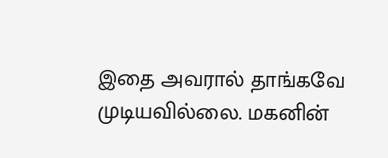இதை அவரால் தாங்கவே முடியவில்லை. மகனின்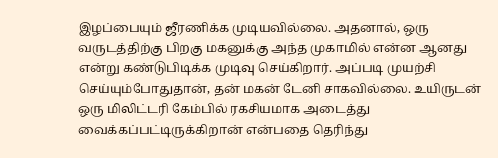இழப்பையும் ஜீரணிக்க முடியவில்லை. அதனால், ஒரு வருடத்திற்கு பிறகு மகனுக்கு அந்த முகாமில் என்ன ஆனது என்று கண்டுபிடிக்க முடிவு செய்கிறார். அப்படி முயற்சி செய்யும்போதுதான், தன் மகன் டேனி சாகவில்லை. உயிருடன் ஒரு மிலிட்டரி கேம்பில் ரகசியமாக அடைத்து வைக்கப்பட்டிருக்கிறான் என்பதை தெரிந்து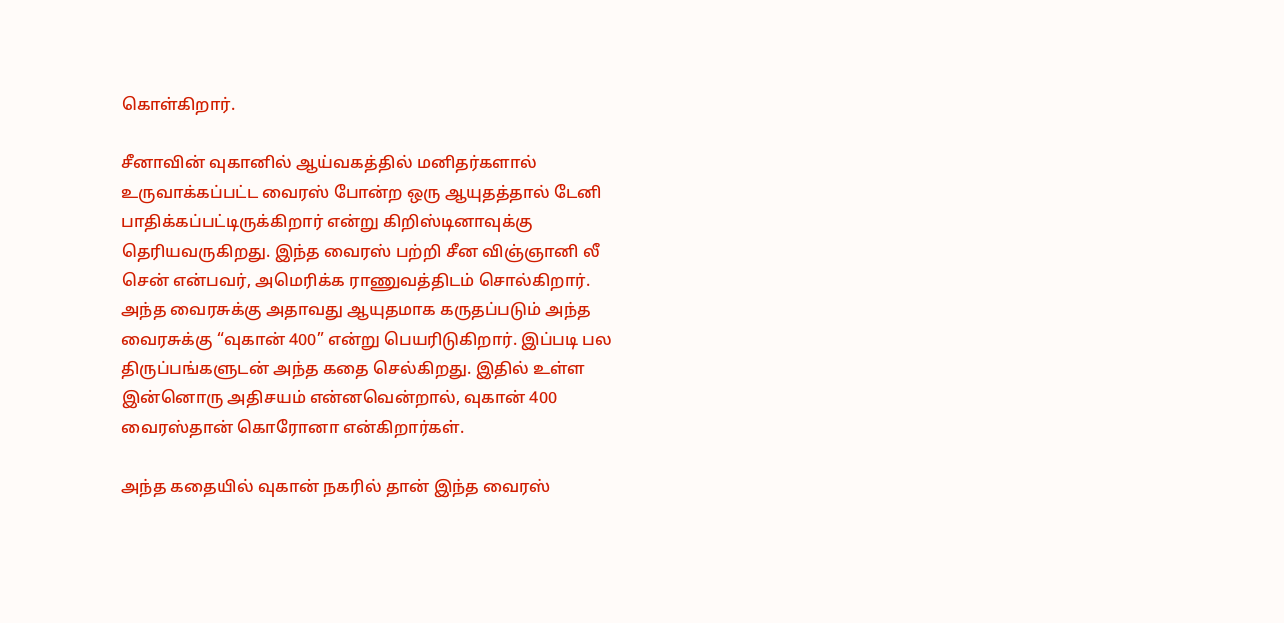கொள்கிறார்.

சீனாவின் வுகானில் ஆய்வகத்தில் மனிதர்களால் உருவாக்கப்பட்ட வைரஸ் போன்ற ஒரு ஆயுதத்தால் டேனி பாதிக்கப்பட்டிருக்கிறார் என்று கிறிஸ்டினாவுக்கு தெரியவருகிறது. இந்த வைரஸ் பற்றி சீன விஞ்ஞானி லீ சென் என்பவர், அமெரிக்க ராணுவத்திடம் சொல்கிறார். அந்த வைரசுக்கு அதாவது ஆயுதமாக கருதப்படும் அந்த வைரசுக்கு “வுகான் 400” என்று பெயரிடுகிறார். இப்படி பல திருப்பங்களுடன் அந்த கதை செல்கிறது. இதில் உள்ள இன்னொரு அதிசயம் என்னவென்றால், வுகான் 400 வைரஸ்தான் கொரோனா என்கிறார்கள்.

அந்த கதையில் வுகான் நகரில் தான் இந்த வைரஸ்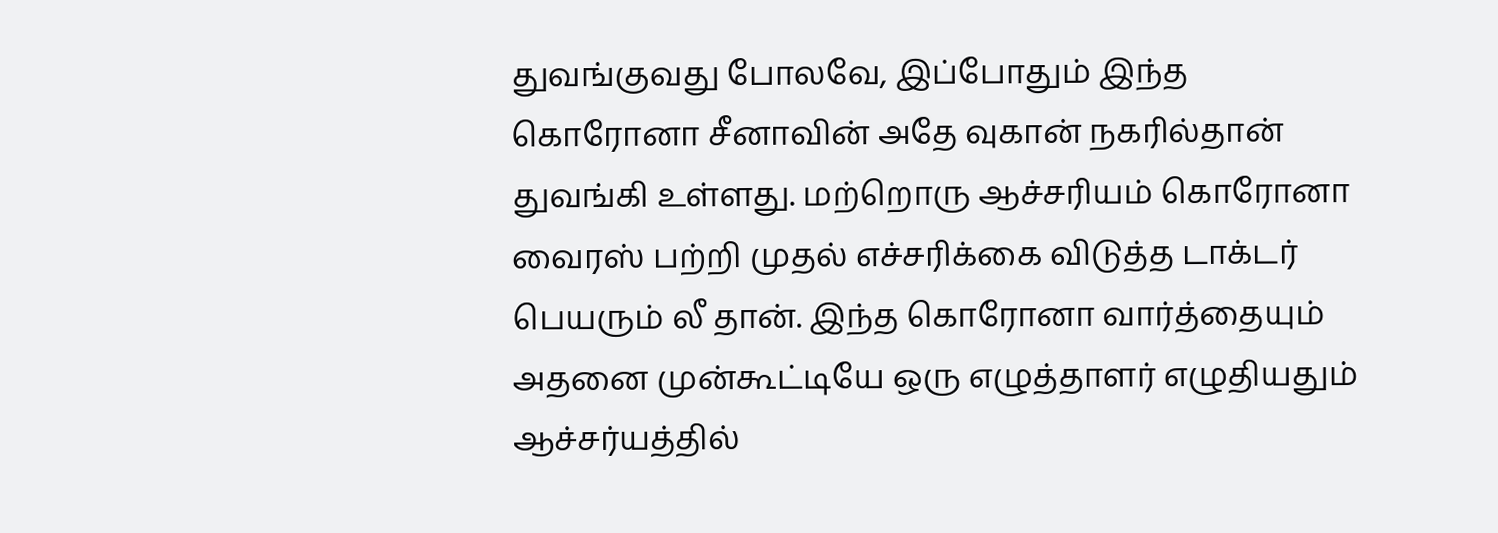துவங்குவது போலவே, இப்போதும் இந்த கொரோனா சீனாவின் அதே வுகான் நகரில்தான் துவங்கி உள்ளது. மற்றொரு ஆச்சரியம் கொரோனா வைரஸ் பற்றி முதல் எச்சரிக்கை விடுத்த டாக்டர் பெயரும் லீ தான். இந்த கொரோனா வார்த்தையும் அதனை முன்கூட்டியே ஒரு எழுத்தாளர் எழுதியதும் ஆச்சர்யத்தில்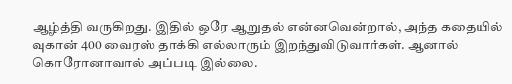ஆழ்த்தி வருகிறது. இதில் ஒரே ஆறுதல் என்னவென்றால், அந்த கதையில் வுகான் 400 வைரஸ் தாக்கி எல்லாரும் இறந்துவிடுவார்கள். ஆனால் கொரோனாவால் அப்படி இல்லை.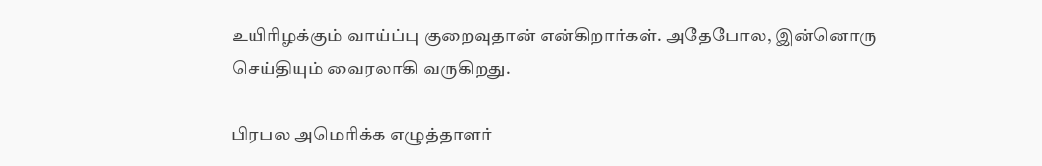உயிரிழக்கும் வாய்ப்பு குறைவுதான் என்கிறார்கள். அதேபோல, இன்னொரு செய்தியும் வைரலாகி வருகிறது.

பிரபல அமெரிக்க எழுத்தாளர்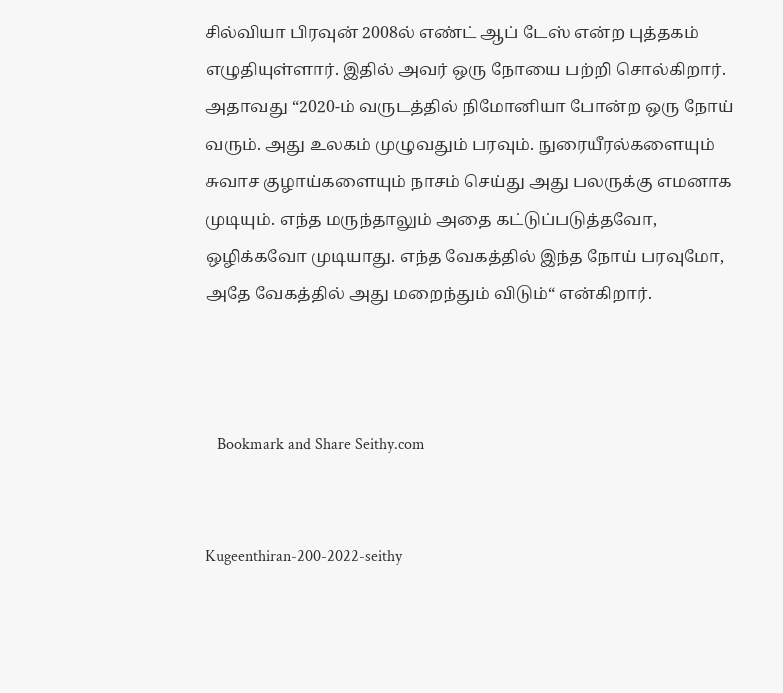சில்வியா பிரவுன் 2008ல் எண்ட் ஆப் டேஸ் என்ற புத்தகம் எழுதியுள்ளார். இதில் அவர் ஒரு நோயை பற்றி சொல்கிறார். அதாவது “2020-ம் வருடத்தில் நிமோனியா போன்ற ஒரு நோய் வரும். அது உலகம் முழுவதும் பரவும். நுரையீரல்களையும் சுவாச குழாய்களையும் நாசம் செய்து அது பலருக்கு எமனாக முடியும். எந்த மருந்தாலும் அதை கட்டுப்படுத்தவோ, ஒழிக்கவோ முடியாது. எந்த வேகத்தில் இந்த நோய் பரவுமோ, அதே வேகத்தில் அது மறைந்தும் விடும்“ என்கிறார்.



   Bookmark and Share Seithy.com


Kugeenthiran-200-2022-seithy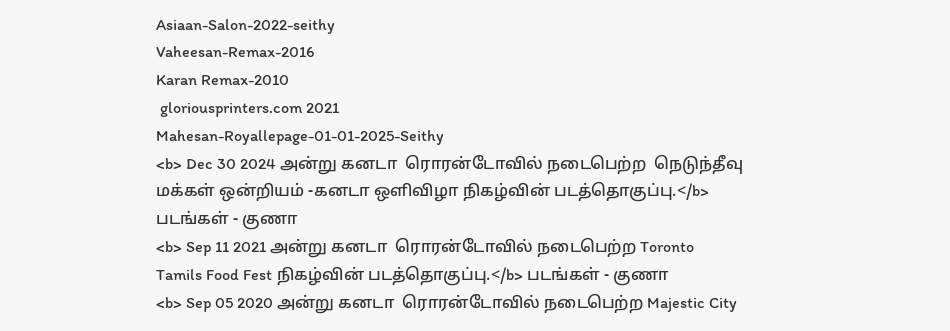Asiaan-Salon-2022-seithy
Vaheesan-Remax-2016
Karan Remax-2010
 gloriousprinters.com 2021
Mahesan-Royallepage-01-01-2025-Seithy
<b> Dec 30 2024 அன்று கனடா  ரொரன்டோவில் நடைபெற்ற  நெடுந்தீவு மக்கள் ஒன்றியம் -கனடா ஒளிவிழா நிகழ்வின் படத்தொகுப்பு.</b> படங்கள் - குணா
<b> Sep 11 2021 அன்று கனடா  ரொரன்டோவில் நடைபெற்ற Toronto Tamils Food Fest நிகழ்வின் படத்தொகுப்பு.</b> படங்கள் - குணா
<b> Sep 05 2020 அன்று கனடா  ரொரன்டோவில் நடைபெற்ற Majestic City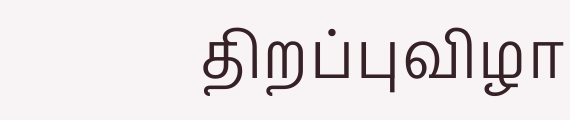திறப்புவிழா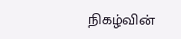நிகழ்வின்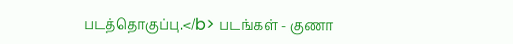படத்தொகுப்பு.</b> படங்கள் - குணா